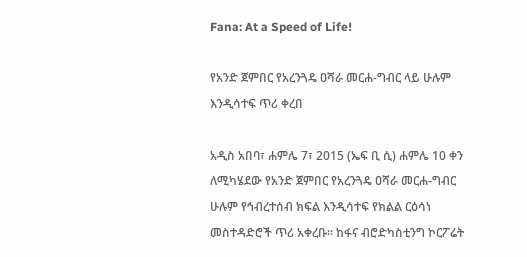Fana: At a Speed of Life!

የአንድ ጀምበር የአረንጓዴ ዐሻራ መርሐ-ግብር ላይ ሁሉም እንዲሳተፍ ጥሪ ቀረበ

አዲስ አበባ፣ ሐምሌ 7፣ 2015 (ኤፍ ቢ ሲ) ሐምሌ 10 ቀን ለሚካሄደው የአንድ ጀምበር የአረንጓዴ ዐሻራ መርሐ-ግብር ሁሉም የኅብረተሰብ ክፍል እንዲሳተፍ የክልል ርዕሳነ መስተዳድሮች ጥሪ አቀረቡ፡፡ ከፋና ብሮድካስቲንግ ኮርፖሬት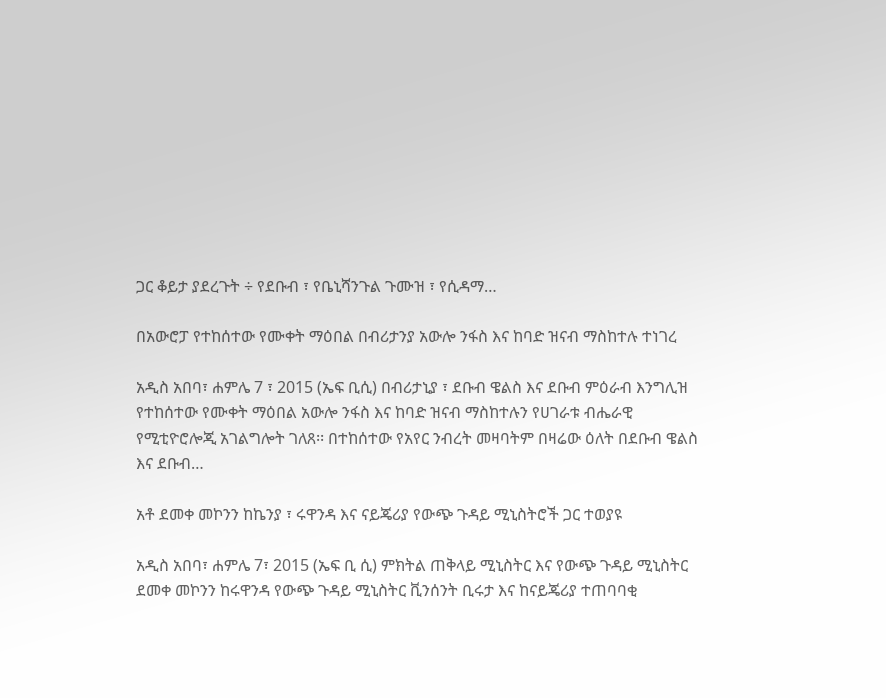ጋር ቆይታ ያደረጉት ÷ የደቡብ ፣ የቤኒሻንጉል ጉሙዝ ፣ የሲዳማ…

በአውሮፓ የተከሰተው የሙቀት ማዕበል በብሪታንያ አውሎ ንፋስ እና ከባድ ዝናብ ማስከተሉ ተነገረ

አዲስ አበባ፣ ሐምሌ 7 ፣ 2015 (ኤፍ ቢሲ) በብሪታኒያ ፣ ደቡብ ዌልስ እና ደቡብ ምዕራብ እንግሊዝ የተከሰተው የሙቀት ማዕበል አውሎ ንፋስ እና ከባድ ዝናብ ማስከተሉን የሀገራቱ ብሔራዊ የሚቲዮሮሎጂ አገልግሎት ገለጸ፡፡ በተከሰተው የአየር ንብረት መዛባትም በዛሬው ዕለት በደቡብ ዌልስ እና ደቡብ…

አቶ ደመቀ መኮንን ከኬንያ ፣ ሩዋንዳ እና ናይጄሪያ የውጭ ጉዳይ ሚኒስትሮች ጋር ተወያዩ

አዲስ አበባ፣ ሐምሌ 7፣ 2015 (ኤፍ ቢ ሲ) ምክትል ጠቅላይ ሚኒስትር እና የውጭ ጉዳይ ሚኒስትር ደመቀ መኮንን ከሩዋንዳ የውጭ ጉዳይ ሚኒስትር ቪንሰንት ቢሩታ እና ከናይጄሪያ ተጠባባቂ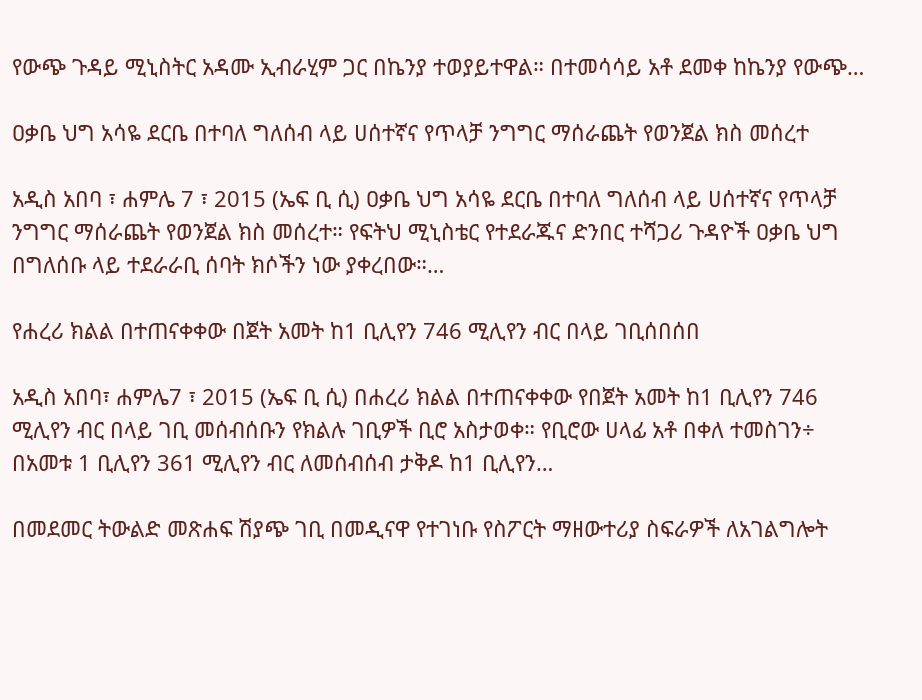የውጭ ጉዳይ ሚኒስትር አዳሙ ኢብራሂም ጋር በኬንያ ተወያይተዋል። በተመሳሳይ አቶ ደመቀ ከኬንያ የውጭ…

ዐቃቤ ህግ አሳዬ ደርቤ በተባለ ግለሰብ ላይ ሀሰተኛና የጥላቻ ንግግር ማሰራጨት የወንጀል ክስ መሰረተ

አዲስ አበባ ፣ ሐምሌ 7 ፣ 2015 (ኤፍ ቢ ሲ) ዐቃቤ ህግ አሳዬ ደርቤ በተባለ ግለሰብ ላይ ሀሰተኛና የጥላቻ ንግግር ማሰራጨት የወንጀል ክስ መሰረተ። የፍትህ ሚኒስቴር የተደራጁና ድንበር ተሻጋሪ ጉዳዮች ዐቃቤ ህግ በግለሰቡ ላይ ተደራራቢ ሰባት ክሶችን ነው ያቀረበው።…

የሐረሪ ክልል በተጠናቀቀው በጀት አመት ከ1 ቢሊየን 746 ሚሊየን ብር በላይ ገቢሰበሰበ

አዲስ አበባ፣ ሐምሌ7 ፣ 2015 (ኤፍ ቢ ሲ) በሐረሪ ክልል በተጠናቀቀው የበጀት አመት ከ1 ቢሊየን 746 ሚሊየን ብር በላይ ገቢ መሰብሰቡን የክልሉ ገቢዎች ቢሮ አስታወቀ። የቢሮው ሀላፊ አቶ በቀለ ተመስገን÷ በአመቱ 1 ቢሊየን 361 ሚሊየን ብር ለመሰብሰብ ታቅዶ ከ1 ቢሊየን…

በመደመር ትውልድ መጽሐፍ ሽያጭ ገቢ በመዲናዋ የተገነቡ የስፖርት ማዘውተሪያ ስፍራዎች ለአገልግሎት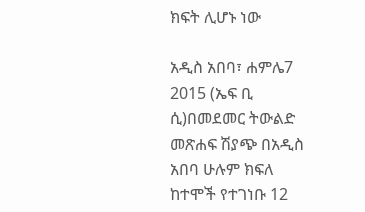ክፍት ሊሆኑ ነው

አዲስ አበባ፣ ሐምሌ7 2015 (ኤፍ ቢ ሲ)በመደመር ትውልድ መጽሐፍ ሽያጭ በአዲስ አበባ ሁሉም ክፍለ ከተሞች የተገነቡ 12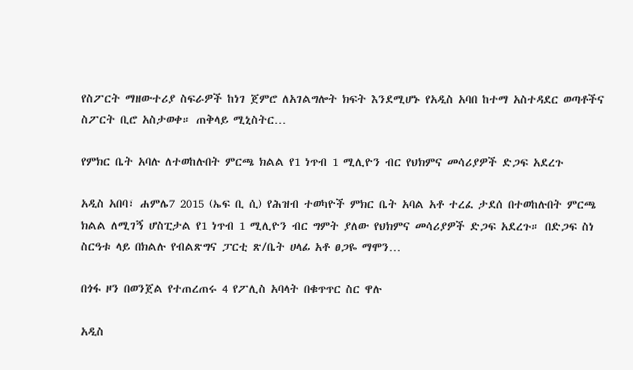የስፖርት ማዘውተሪያ ስፍራዎች ከነገ ጀምሮ ለአገልግሎት ክፍት እንደሚሆኑ የአዲስ አባበ ከተማ አስተዳደር ወጣቶችና ስፖርት ቢሮ አስታወቀ። ጠቅላይ ሚኒስትር…

የምክር ቤት አባሉ ለተወከሉበት ምርጫ ክልል የ1 ነጥብ 1 ሚሊዮን ብር የህክምና መሳሪያዎች ድጋፍ አደረጉ

አዲስ አበባ፣ ሐምሌ7 2015 (ኤፍ ቢ ሲ) የሕዝብ ተወካዮች ምክር ቤት አባል አቶ ተረፈ ታደሰ በተወከሉበት ምርጫ ክልል ለሚገኝ ሆስፒታል የ1 ነጥብ 1 ሚሊዮን ብር ግምት ያለው የህክምና መሳሪያዎች ድጋፍ አደረጉ። በድጋፍ ስነ ስርዓቱ ላይ በክልሉ የብልጽግና ፓርቲ ጽ/ቤት ሀላፊ አቶ ፀጋዬ ማሞን…

በጎፋ ዞን በወንጀል የተጠረጠሩ 4 የፖሊስ አባላት በቁጥጥር ስር ዋሉ

አዲስ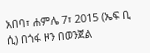አበባ፣ ሐምሌ 7፣ 2015 (ኤፍ ቢ ሲ) በጎፋ ዞን በወንጀል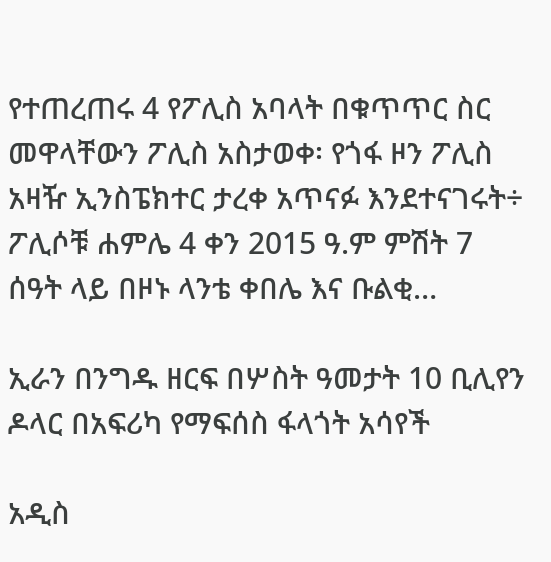የተጠረጠሩ 4 የፖሊስ አባላት በቁጥጥር ስር መዋላቸውን ፖሊስ አስታወቀ፡ የጎፋ ዞን ፖሊስ አዛዥ ኢንስፔክተር ታረቀ አጥናፉ እንደተናገሩት÷  ፖሊሶቹ ሐምሌ 4 ቀን 2015 ዓ.ም ምሽት 7 ሰዓት ላይ በዞኑ ላንቴ ቀበሌ እና ቡልቂ…

ኢራን በንግዱ ዘርፍ በሦስት ዓመታት 10 ቢሊየን ዶላር በአፍሪካ የማፍሰስ ፋላጎት አሳየች

አዲስ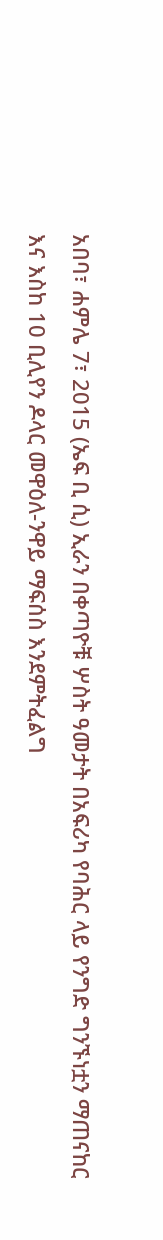አበባ፣ ሐምሌ 7፣ 2015 (ኤፍ ቢ ሲ) ኢራን በቀጣዮቹ ሦስት ዓመታት በአፍሪካ የባሕር ላይ የንግድ ግንኙነቷን ማጠናከር እና እስከ 10 ቢሊየን ዶላር መዋዕለ-ንዋይ ማፍሰስ እንደምትፈልግ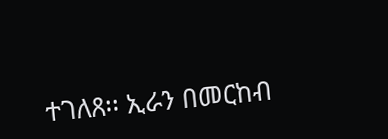ተገለጸ፡፡ ኢራን በመርከብ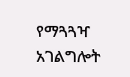የማጓጓዣ አገልግሎት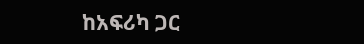ከአፍሪካ ጋር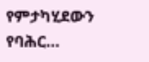የምታካሂደውን የባሕር…